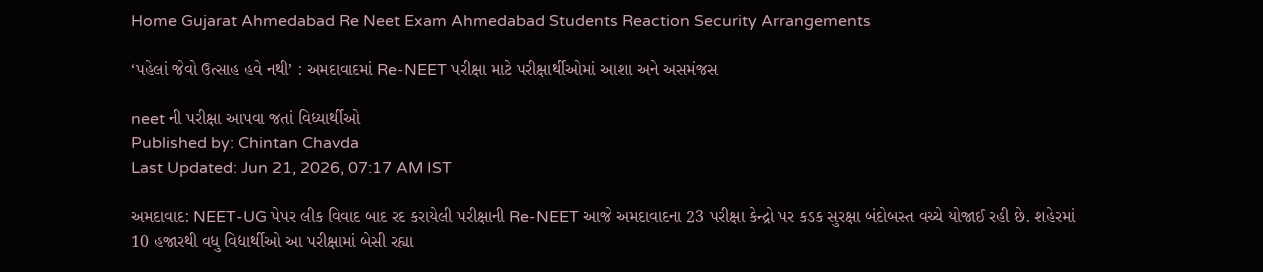Home Gujarat Ahmedabad Re Neet Exam Ahmedabad Students Reaction Security Arrangements

‘પહેલાં જેવો ઉત્સાહ હવે નથી’ : અમદાવાદમાં Re-NEET પરીક્ષા માટે પરીક્ષાર્થીઓમાં આશા અને અસમંજસ

neet ની પરીક્ષા આપવા જતાં વિધ્યાર્થીઓ
Published by: Chintan Chavda
Last Updated: Jun 21, 2026, 07:17 AM IST

અમદાવાદ: NEET-UG પેપર લીક વિવાદ બાદ રદ કરાયેલી પરીક્ષાની Re-NEET આજે અમદાવાદના 23 પરીક્ષા કેન્દ્રો પર કડક સુરક્ષા બંદોબસ્ત વચ્ચે યોજાઈ રહી છે. શહેરમાં 10 હજારથી વધુ વિદ્યાર્થીઓ આ પરીક્ષામાં બેસી રહ્યા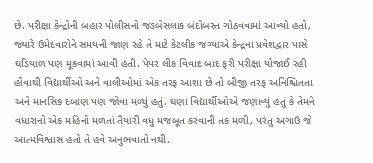છે. પરીક્ષા કેન્દ્રોની બહાર પોલીસનો જડબેસલાક બંદોબસ્ત ગોઠવવામાં આવ્યો હતો, જ્યારે ઉમેદવારોને સમયની જાણ રહે તે માટે કેટલીક જગ્યાએ કેન્દ્રના પ્રવેશદ્વાર પાસે ઘડિયાળ પણ મૂકવામાં આવી હતી. પેપર લીક વિવાદ બાદ ફરી પરીક્ષા યોજાઈ રહી હોવાથી વિદ્યાર્થીઓ અને વાલીઓમાં એક તરફ આશા છે તો બીજી તરફ અનિશ્ચિતતા અને માનસિક દબાણ પણ જોવા મળ્યું હતું. ઘણા વિદ્યાર્થીઓએ જણાવ્યું હતું કે તેમને વધારાનો એક મહિનો મળતાં તૈયારી વધુ મજબૂત કરવાની તક મળી, પરંતુ અગાઉ જે આત્મવિશ્વાસ હતો તે હવે અનુભવાતો નથી.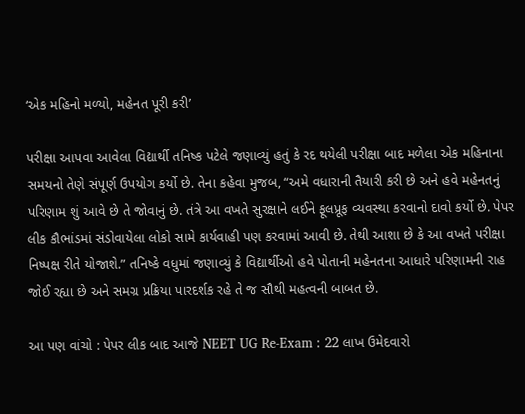‘એક મહિનો મળ્યો, મહેનત પૂરી કરી’

પરીક્ષા આપવા આવેલા વિદ્યાર્થી તનિષ્ક પટેલે જણાવ્યું હતું કે રદ થયેલી પરીક્ષા બાદ મળેલા એક મહિનાના સમયનો તેણે સંપૂર્ણ ઉપયોગ કર્યો છે. તેના કહેવા મુજબ, “અમે વધારાની તૈયારી કરી છે અને હવે મહેનતનું પરિણામ શું આવે છે તે જોવાનું છે. તંત્રે આ વખતે સુરક્ષાને લઈને ફૂલપ્રૂફ વ્યવસ્થા કરવાનો દાવો કર્યો છે. પેપર લીક કૌભાંડમાં સંડોવાયેલા લોકો સામે કાર્યવાહી પણ કરવામાં આવી છે. તેથી આશા છે કે આ વખતે પરીક્ષા નિષ્પક્ષ રીતે યોજાશે.” તનિષ્કે વધુમાં જણાવ્યું કે વિદ્યાર્થીઓ હવે પોતાની મહેનતના આધારે પરિણામની રાહ જોઈ રહ્યા છે અને સમગ્ર પ્રક્રિયા પારદર્શક રહે તે જ સૌથી મહત્વની બાબત છે.

આ પણ વાંચો : પેપર લીક બાદ આજે NEET UG Re-Exam : 22 લાખ ઉમેદવારો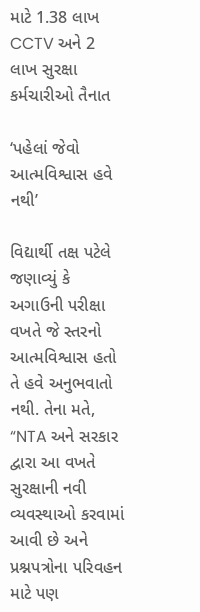માટે 1.38 લાખ CCTV અને 2 લાખ સુરક્ષા કર્મચારીઓ તૈનાત

‘પહેલાં જેવો આત્મવિશ્વાસ હવે નથી’

વિદ્યાર્થી તક્ષ પટેલે જણાવ્યું કે અગાઉની પરીક્ષા વખતે જે સ્તરનો આત્મવિશ્વાસ હતો તે હવે અનુભવાતો નથી. તેના મતે, “NTA અને સરકાર દ્વારા આ વખતે સુરક્ષાની નવી વ્યવસ્થાઓ કરવામાં આવી છે અને પ્રશ્નપત્રોના પરિવહન માટે પણ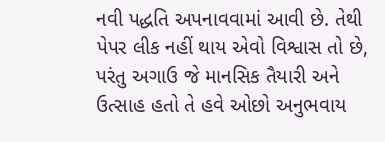નવી પદ્ધતિ અપનાવવામાં આવી છે. તેથી પેપર લીક નહીં થાય એવો વિશ્વાસ તો છે, પરંતુ અગાઉ જે માનસિક તૈયારી અને ઉત્સાહ હતો તે હવે ઓછો અનુભવાય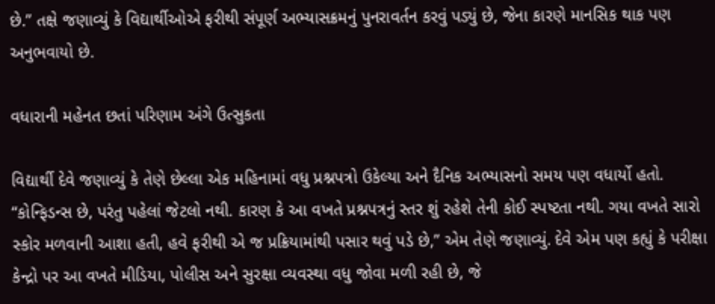છે.” તક્ષે જણાવ્યું કે વિદ્યાર્થીઓએ ફરીથી સંપૂર્ણ અભ્યાસક્રમનું પુનરાવર્તન કરવું પડ્યું છે, જેના કારણે માનસિક થાક પણ અનુભવાયો છે.

વધારાની મહેનત છતાં પરિણામ અંગે ઉત્સુકતા

વિદ્યાર્થી દેવે જણાવ્યું કે તેણે છેલ્લા એક મહિનામાં વધુ પ્રશ્નપત્રો ઉકેલ્યા અને દૈનિક અભ્યાસનો સમય પણ વધાર્યો હતો. “કોન્ફિડન્સ છે, પરંતુ પહેલાં જેટલો નથી. કારણ કે આ વખતે પ્રશ્નપત્રનું સ્તર શું રહેશે તેની કોઈ સ્પષ્ટતા નથી. ગયા વખતે સારો સ્કોર મળવાની આશા હતી, હવે ફરીથી એ જ પ્રક્રિયામાંથી પસાર થવું પડે છે,” એમ તેણે જણાવ્યું. દેવે એમ પણ કહ્યું કે પરીક્ષા કેન્દ્રો પર આ વખતે મીડિયા, પોલીસ અને સુરક્ષા વ્યવસ્થા વધુ જોવા મળી રહી છે, જે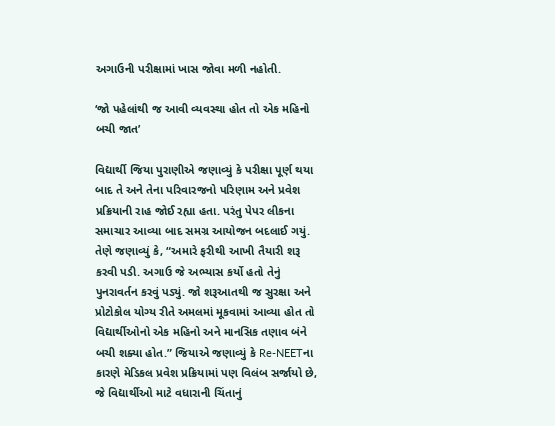અગાઉની પરીક્ષામાં ખાસ જોવા મળી નહોતી.

‘જો પહેલાંથી જ આવી વ્યવસ્થા હોત તો એક મહિનો બચી જાત’

વિદ્યાર્થી જિયા પુરાણીએ જણાવ્યું કે પરીક્ષા પૂર્ણ થયા બાદ તે અને તેના પરિવારજનો પરિણામ અને પ્રવેશ પ્રક્રિયાની રાહ જોઈ રહ્યા હતા. પરંતુ પેપર લીકના સમાચાર આવ્યા બાદ સમગ્ર આયોજન બદલાઈ ગયું. તેણે જણાવ્યું કે, “અમારે ફરીથી આખી તૈયારી શરૂ કરવી પડી. અગાઉ જે અભ્યાસ કર્યો હતો તેનું પુનરાવર્તન કરવું પડ્યું. જો શરૂઆતથી જ સુરક્ષા અને પ્રોટોકોલ યોગ્ય રીતે અમલમાં મૂકવામાં આવ્યા હોત તો વિદ્યાર્થીઓનો એક મહિનો અને માનસિક તણાવ બંને બચી શક્યા હોત.” જિયાએ જણાવ્યું કે Re-NEETના કારણે મેડિકલ પ્રવેશ પ્રક્રિયામાં પણ વિલંબ સર્જાયો છે, જે વિદ્યાર્થીઓ માટે વધારાની ચિંતાનું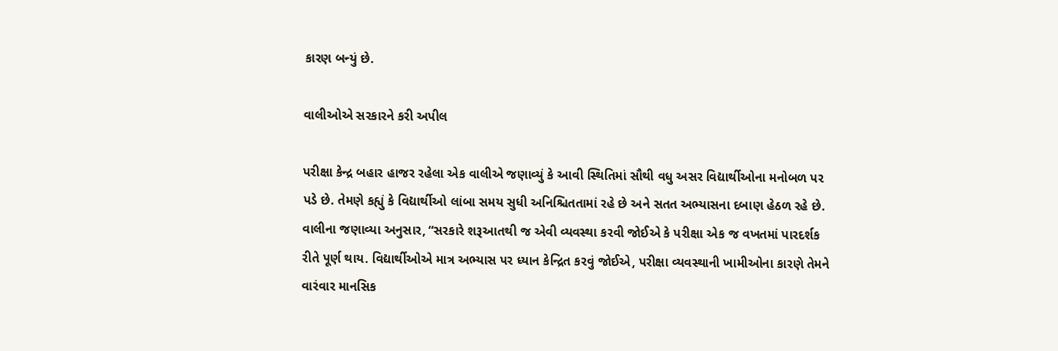કારણ બન્યું છે.

વાલીઓએ સરકારને કરી અપીલ

પરીક્ષા કેન્દ્ર બહાર હાજર રહેલા એક વાલીએ જણાવ્યું કે આવી સ્થિતિમાં સૌથી વધુ અસર વિદ્યાર્થીઓના મનોબળ પર પડે છે. તેમણે કહ્યું કે વિદ્યાર્થીઓ લાંબા સમય સુધી અનિશ્ચિતતામાં રહે છે અને સતત અભ્યાસના દબાણ હેઠળ રહે છે. વાલીના જણાવ્યા અનુસાર, “સરકારે શરૂઆતથી જ એવી વ્યવસ્થા કરવી જોઈએ કે પરીક્ષા એક જ વખતમાં પારદર્શક રીતે પૂર્ણ થાય. વિદ્યાર્થીઓએ માત્ર અભ્યાસ પર ધ્યાન કેન્દ્રિત કરવું જોઈએ, પરીક્ષા વ્યવસ્થાની ખામીઓના કારણે તેમને વારંવાર માનસિક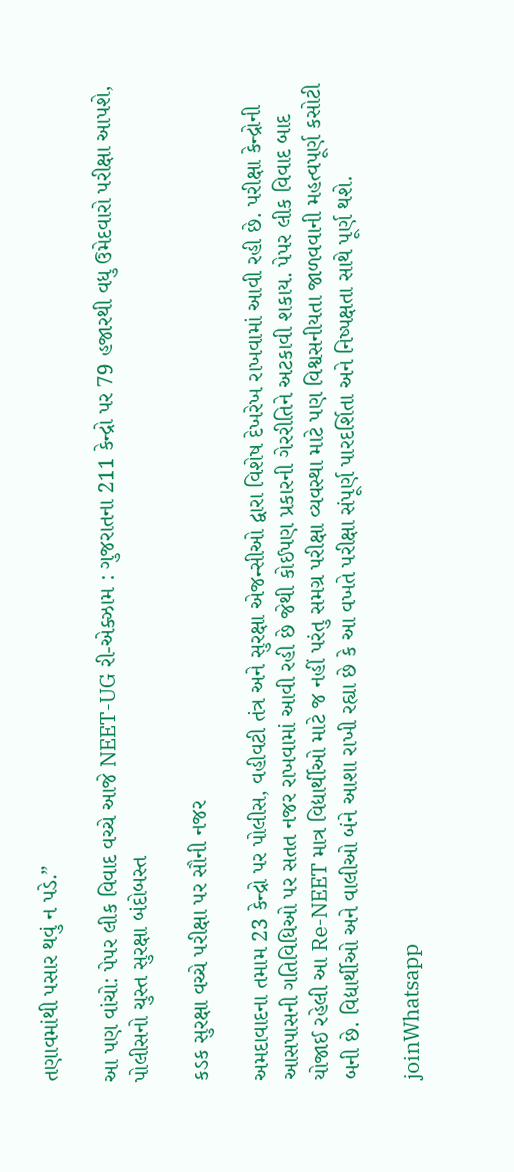તણાવમાંથી પસાર થવું ન પડે.”

આ પણ વાંચો: પેપર લીક વિવાદ વચ્ચે આજે NEET-UG રી-એક્ઝામ : ગુજરાતના 211 કેન્દ્રો પર 79 હજારથી વધુ ઉમેદવારો પરીક્ષા આપશે, પોલીસનો ચુસ્ત સુરક્ષા બંદોબસ્ત

કડક સુરક્ષા વચ્ચે પરીક્ષા પર સૌની નજર

અમદાવાદના તમામ 23 કેન્દ્રો પર પોલીસ, વહીવટી તંત્ર અને સુરક્ષા એજન્સીઓ દ્વારા વિશેષ દેખરેખ રાખવામાં આવી રહી છે. પરીક્ષા કેન્દ્રોની આસપાસની ગતિવિધિઓ પર સતત નજર રાખવામાં આવી રહી છે જેથી કોઈપણ પ્રકારની ગેરરીતિને અટકાવી શકાય. પેપર લીક વિવાદ બાદ યોજાઈ રહેલી આ Re-NEET માત્ર વિદ્યાર્થીઓ માટે જ નહીં પરંતુ સમગ્ર પરીક્ષા વ્યવસ્થા માટે પણ વિશ્વસનીયતા જાળવવાની મહત્વપૂર્ણ કસોટી બની છે. વિદ્યાર્થીઓ અને વાલીઓ બંને આશા રાખી રહ્યા છે કે આ વખતે પરીક્ષા સંપૂર્ણ પારદર્શિતા અને નિષ્પક્ષતા સાથે પૂર્ણ થશે.

joinWhatsapp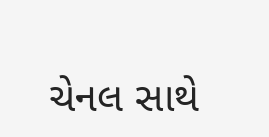ચેનલ સાથે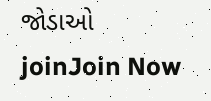જોડાઓ
joinJoin Now